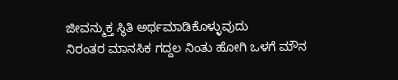ಜೀವನ್ಮುಕ್ತ ಸ್ಥಿತಿ ಅರ್ಥಮಾಡಿಕೊಳ್ಳುವುದು
ನಿರಂತರ ಮಾನಸಿಕ ಗದ್ದಲ ನಿಂತು ಹೋಗಿ ಒಳಗೆ ಮೌನ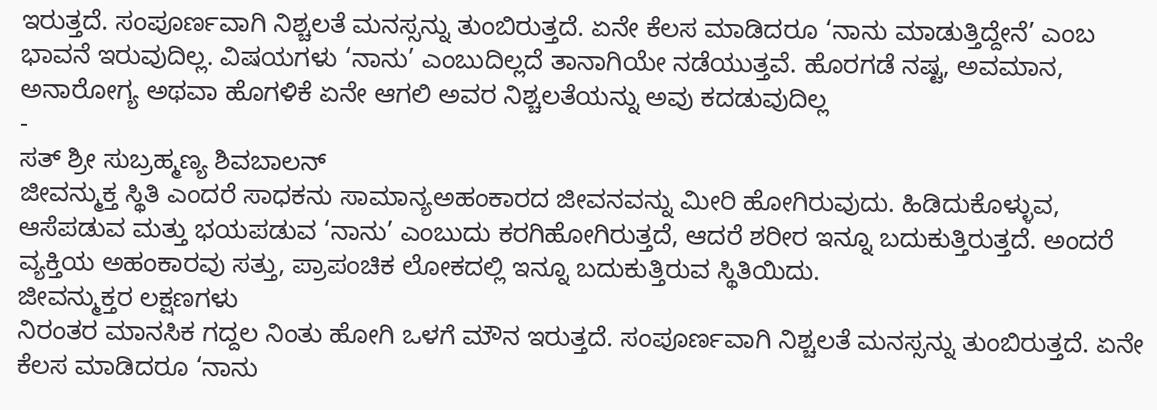ಇರುತ್ತದೆ. ಸಂಪೂರ್ಣವಾಗಿ ನಿಶ್ಚಲತೆ ಮನಸ್ಸನ್ನು ತುಂಬಿರುತ್ತದೆ. ಏನೇ ಕೆಲಸ ಮಾಡಿದರೂ ‘ನಾನು ಮಾಡುತ್ತಿದ್ದೇನೆ’ ಎಂಬ ಭಾವನೆ ಇರುವುದಿಲ್ಲ. ವಿಷಯಗಳು ‘ನಾನು’ ಎಂಬುದಿಲ್ಲದೆ ತಾನಾಗಿಯೇ ನಡೆಯುತ್ತವೆ. ಹೊರಗಡೆ ನಷ್ಟ, ಅವಮಾನ, ಅನಾರೋಗ್ಯ ಅಥವಾ ಹೊಗಳಿಕೆ ಏನೇ ಆಗಲಿ ಅವರ ನಿಶ್ಚಲತೆಯನ್ನು ಅವು ಕದಡುವುದಿಲ್ಲ
-
ಸತ್ ಶ್ರೀ ಸುಬ್ರಹ್ಮಣ್ಯ ಶಿವಬಾಲನ್
ಜೀವನ್ಮುಕ್ತ ಸ್ಥಿತಿ ಎಂದರೆ ಸಾಧಕನು ಸಾಮಾನ್ಯಅಹಂಕಾರದ ಜೀವನವನ್ನು ಮೀರಿ ಹೋಗಿರುವುದು. ಹಿಡಿದುಕೊಳ್ಳುವ, ಆಸೆಪಡುವ ಮತ್ತು ಭಯಪಡುವ ‘ನಾನು’ ಎಂಬುದು ಕರಗಿಹೋಗಿರುತ್ತದೆ, ಆದರೆ ಶರೀರ ಇನ್ನೂ ಬದುಕುತ್ತಿರುತ್ತದೆ. ಅಂದರೆ ವ್ಯಕ್ತಿಯ ಅಹಂಕಾರವು ಸತ್ತು, ಪ್ರಾಪಂಚಿಕ ಲೋಕದಲ್ಲಿ ಇನ್ನೂ ಬದುಕುತ್ತಿರುವ ಸ್ಥಿತಿಯಿದು.
ಜೀವನ್ಮುಕ್ತರ ಲಕ್ಷಣಗಳು
ನಿರಂತರ ಮಾನಸಿಕ ಗದ್ದಲ ನಿಂತು ಹೋಗಿ ಒಳಗೆ ಮೌನ ಇರುತ್ತದೆ. ಸಂಪೂರ್ಣವಾಗಿ ನಿಶ್ಚಲತೆ ಮನಸ್ಸನ್ನು ತುಂಬಿರುತ್ತದೆ. ಏನೇ ಕೆಲಸ ಮಾಡಿದರೂ ‘ನಾನು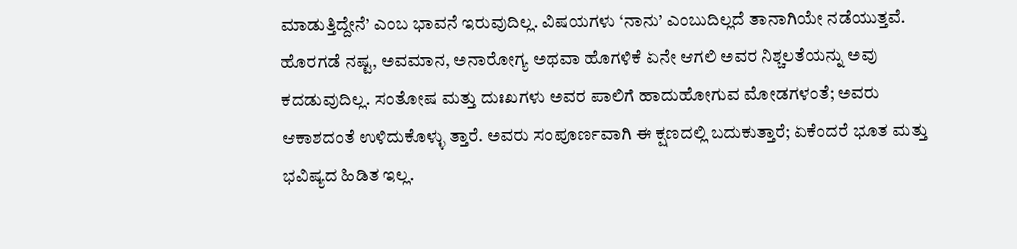ಮಾಡುತ್ತಿದ್ದೇನೆ’ ಎಂಬ ಭಾವನೆ ಇರುವುದಿಲ್ಲ. ವಿಷಯಗಳು ‘ನಾನು’ ಎಂಬುದಿಲ್ಲದೆ ತಾನಾಗಿಯೇ ನಡೆಯುತ್ತವೆ. ಹೊರಗಡೆ ನಷ್ಟ, ಅವಮಾನ, ಅನಾರೋಗ್ಯ ಅಥವಾ ಹೊಗಳಿಕೆ ಏನೇ ಆಗಲಿ ಅವರ ನಿಶ್ಚಲತೆಯನ್ನು ಅವು ಕದಡುವುದಿಲ್ಲ. ಸಂತೋಷ ಮತ್ತು ದುಃಖಗಳು ಅವರ ಪಾಲಿಗೆ ಹಾದುಹೋಗುವ ಮೋಡಗಳಂತೆ; ಅವರು ಆಕಾಶದಂತೆ ಉಳಿದುಕೊಳ್ಳು ತ್ತಾರೆ. ಅವರು ಸಂಪೂರ್ಣವಾಗಿ ಈ ಕ್ಷಣದಲ್ಲಿ ಬದುಕುತ್ತಾರೆ; ಏಕೆಂದರೆ ಭೂತ ಮತ್ತು ಭವಿಷ್ಯದ ಹಿಡಿತ ಇಲ್ಲ.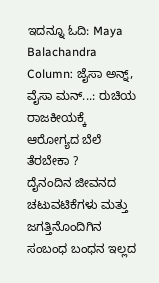ಇದನ್ನೂ ಓದಿ: Maya Balachandra Column: ಜೈಸಾ ಅನ್ನ್, ವೈಸಾ ಮನ್...: ರುಚಿಯ ರಾಜಕೀಯಕ್ಕೆ ಆರೋಗ್ಯದ ಬೆಲೆ ತೆರಬೇಕಾ ?
ದೈನಂದಿನ ಜೀವನದ ಚಟುವಟಿಕೆಗಳು ಮತ್ತು ಜಗತ್ತಿನೊಂದಿಗಿನ ಸಂಬಂಧ ಬಂಧನ ಇಲ್ಲದ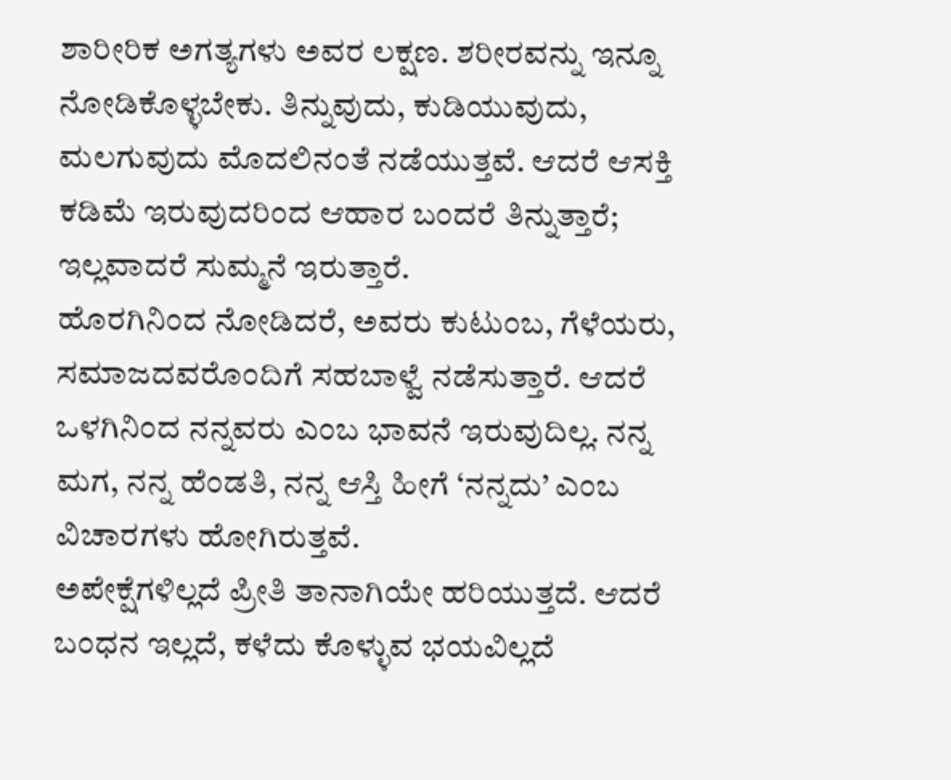ಶಾರೀರಿಕ ಅಗತ್ಯಗಳು ಅವರ ಲಕ್ಷಣ. ಶರೀರವನ್ನು ಇನ್ನೂ ನೋಡಿಕೊಳ್ಳಬೇಕು. ತಿನ್ನುವುದು, ಕುಡಿಯುವುದು, ಮಲಗುವುದು ಮೊದಲಿನಂತೆ ನಡೆಯುತ್ತವೆ. ಆದರೆ ಆಸಕ್ತಿ ಕಡಿಮೆ ಇರುವುದರಿಂದ ಆಹಾರ ಬಂದರೆ ತಿನ್ನುತ್ತಾರೆ; ಇಲ್ಲವಾದರೆ ಸುಮ್ಮನೆ ಇರುತ್ತಾರೆ.
ಹೊರಗಿನಿಂದ ನೋಡಿದರೆ, ಅವರು ಕುಟುಂಬ, ಗೆಳೆಯರು, ಸಮಾಜದವರೊಂದಿಗೆ ಸಹಬಾಳ್ವೆ ನಡೆಸುತ್ತಾರೆ. ಆದರೆ ಒಳಗಿನಿಂದ ನನ್ನವರು ಎಂಬ ಭಾವನೆ ಇರುವುದಿಲ್ಲ. ನನ್ನ ಮಗ, ನನ್ನ ಹೆಂಡತಿ, ನನ್ನ ಆಸ್ತಿ ಹೀಗೆ ‘ನನ್ನದು’ ಎಂಬ ವಿಚಾರಗಳು ಹೋಗಿರುತ್ತವೆ.
ಅಪೇಕ್ಷೆಗಳಿಲ್ಲದೆ ಪ್ರೀತಿ ತಾನಾಗಿಯೇ ಹರಿಯುತ್ತದೆ. ಆದರೆ ಬಂಧನ ಇಲ್ಲದೆ, ಕಳೆದು ಕೊಳ್ಳುವ ಭಯವಿಲ್ಲದೆ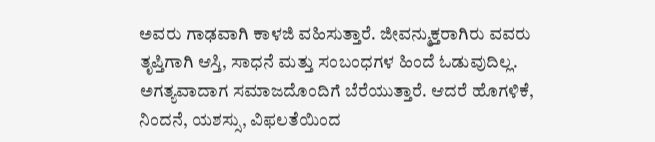ಅವರು ಗಾಢವಾಗಿ ಕಾಳಜಿ ವಹಿಸುತ್ತಾರೆ. ಜೀವನ್ಮುಕ್ತರಾಗಿರು ವವರು ತೃಪ್ತಿಗಾಗಿ ಆಸ್ತಿ, ಸಾಧನೆ ಮತ್ತು ಸಂಬಂಧಗಳ ಹಿಂದೆ ಓಡುವುದಿಲ್ಲ.
ಅಗತ್ಯವಾದಾಗ ಸಮಾಜದೊಂದಿಗೆ ಬೆರೆಯುತ್ತಾರೆ. ಆದರೆ ಹೊಗಳಿಕೆ, ನಿಂದನೆ, ಯಶಸ್ಸು, ವಿಫಲತೆಯಿಂದ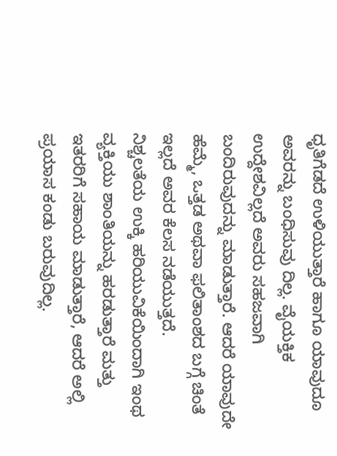ಧೃತಿಗೆಡದೆ ಉಳಿಯುತ್ತಾರೆ ಹಾಗೂ ಯಾವುದೂ ಅವರನ್ನು ಬಂಧಿಸುವು ದಿಲ್ಲ. ವೈಯಕ್ತಿಕ ಉದ್ದೇಶವಿಲ್ಲದೆ ಅವರು ಸಹಜವಾಗಿ ಬಂದಿರುವುದನ್ನು ಮಾಡುತ್ತಾರೆ. ಆದರೆ ಯಾವುದೇ ಹೆಮ್ಮೆ, ಒತ್ತಡ ಅಥವಾ ಫಲಿತಾಂಶದ ಬಗ್ಗೆ ಚಿಂತೆ ಇಲ್ಲದೆ ಅವರ ಕೆಲಸ ನಡೆಯುತ್ತದೆ.
ನಿಶ್ಚಲತೆಯ ಉಕ್ಕಿ ಹರಿಯುವಿಕೆಯಿಂದಾಗಿ ಇಂಥ ವ್ಯಕ್ತಿಯು ಶಾಂತಿಯನ್ನು ಹರಡುತ್ತಾರೆ ಮತ್ತು ಇತರರಿಗೆ ಸಹಾಯ ಮಾಡುತ್ತಾರೆ, ಆದರೆ ಅಲ್ಲಿ ಪ್ರಯಾಸ ಕಂಡು ಬರುವುದಿಲ್ಲ.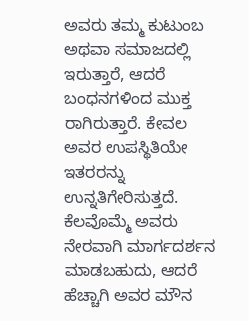ಅವರು ತಮ್ಮ ಕುಟುಂಬ ಅಥವಾ ಸಮಾಜದಲ್ಲಿ ಇರುತ್ತಾರೆ, ಆದರೆ ಬಂಧನಗಳಿಂದ ಮುಕ್ತ ರಾಗಿರುತ್ತಾರೆ. ಕೇವಲ ಅವರ ಉಪಸ್ಥಿತಿಯೇ ಇತರರನ್ನು ಉನ್ನತಿಗೇರಿಸುತ್ತದೆ.
ಕೆಲವೊಮ್ಮೆ ಅವರು ನೇರವಾಗಿ ಮಾರ್ಗದರ್ಶನ ಮಾಡಬಹುದು, ಆದರೆ ಹೆಚ್ಚಾಗಿ ಅವರ ಮೌನ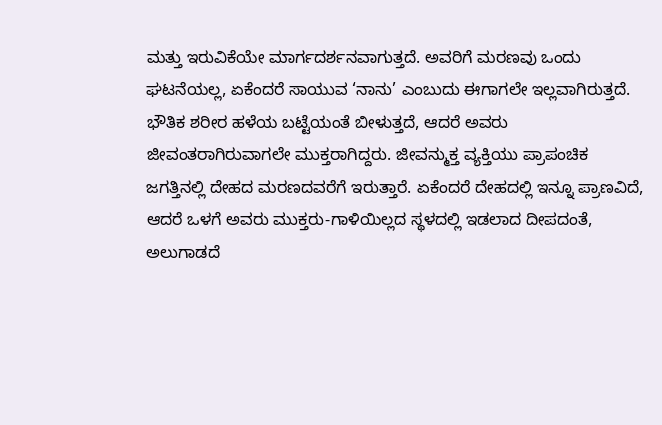ಮತ್ತು ಇರುವಿಕೆಯೇ ಮಾರ್ಗದರ್ಶನವಾಗುತ್ತದೆ. ಅವರಿಗೆ ಮರಣವು ಒಂದು ಘಟನೆಯಲ್ಲ, ಏಕೆಂದರೆ ಸಾಯುವ ‘ನಾನು’ ಎಂಬುದು ಈಗಾಗಲೇ ಇಲ್ಲವಾಗಿರುತ್ತದೆ.
ಭೌತಿಕ ಶರೀರ ಹಳೆಯ ಬಟ್ಟೆಯಂತೆ ಬೀಳುತ್ತದೆ, ಆದರೆ ಅವರು ಜೀವಂತರಾಗಿರುವಾಗಲೇ ಮುಕ್ತರಾಗಿದ್ದರು. ಜೀವನ್ಮುಕ್ತ ವ್ಯಕ್ತಿಯು ಪ್ರಾಪಂಚಿಕ ಜಗತ್ತಿನಲ್ಲಿ ದೇಹದ ಮರಣದವರೆಗೆ ಇರುತ್ತಾರೆ. ಏಕೆಂದರೆ ದೇಹದಲ್ಲಿ ಇನ್ನೂ ಪ್ರಾಣವಿದೆ, ಆದರೆ ಒಳಗೆ ಅವರು ಮುಕ್ತರು-ಗಾಳಿಯಿಲ್ಲದ ಸ್ಥಳದಲ್ಲಿ ಇಡಲಾದ ದೀಪದಂತೆ, ಅಲುಗಾಡದೆ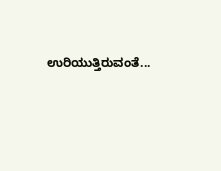ಉರಿಯುತ್ತಿರುವಂತೆ...